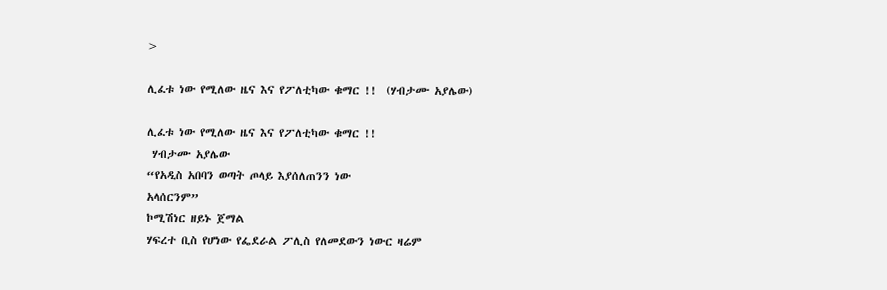>

ሊፈቱ ነው የሚለው ዜና እና የፖለቲካው ቁማር !!  (ሃብታሙ አያሌው)

ሊፈቱ ነው የሚለው ዜና እና የፖለቲካው ቁማር !!
 ሃብታሙ አያሌው
“የአዲስ አበባን ወጣት ጦላይ እያሰለጠንን ነው
አላሰርንም”
ኮሚሽነር ዘይኑ ጀማል
ሃፍረተ ቢስ የሆነው የፌደራል ፖሊስ የለመደውን ነውር ዛሬም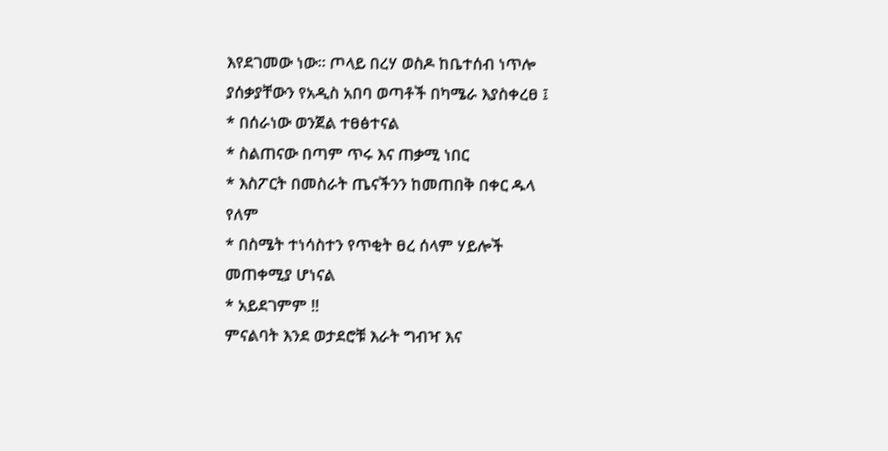እየደገመው ነው። ጦላይ በረሃ ወስዶ ከቤተሰብ ነጥሎ ያሰቃያቸውን የአዲስ አበባ ወጣቶች በካሜራ እያስቀረፀ ፤
* በሰራነው ወንጀል ተፀፅተናል
* ስልጠናው በጣም ጥሩ እና ጠቃሚ ነበር
* እስፖርት በመስራት ጤናችንን ከመጠበቅ በቀር ዱላ
የለም
* በስሜት ተነሳስተን የጥቂት ፀረ ሰላም ሃይሎች
መጠቀሚያ ሆነናል
* አይደገምም !!
ምናልባት እንደ ወታደሮቹ እራት ግብዣ እና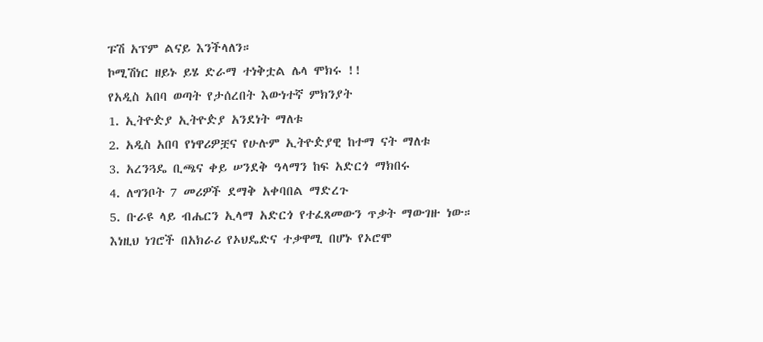ፑሽ አፕም ልናይ እንችላለን።
ኮሚሽነር ዘይኑ ይሄ ድራማ ተነቅቷል ሌላ ሞክሩ !!
የአዲስ አበባ ወጣት የታሰረበት እውነተኛ ምክንያት
1. ኢትዮዽያ ኢትዮዽያ አንደነት ማለቱ
2. አዲስ አበባ የነዋሪዎቿና የሁሉም ኢትዮዽያዊ ከተማ ናት ማለቱ
3. አረንጓዴ ቢጫና ቀይ ሠንደቅ ዓላማን ከፍ አድርጎ ማክበሩ
4. ለግንቦት 7 መሪዎች ደማቅ አቀባበል ማድረጉ
5. ቡራዩ ላይ ብሔርን ኢላማ አድርጎ የተፈጸመውን ጥቃት ማውገዙ ነው።
እነዚህ ነገሮች በአክራሪ የኦህዴድና ተቃዋሚ በሆኑ የኦሮሞ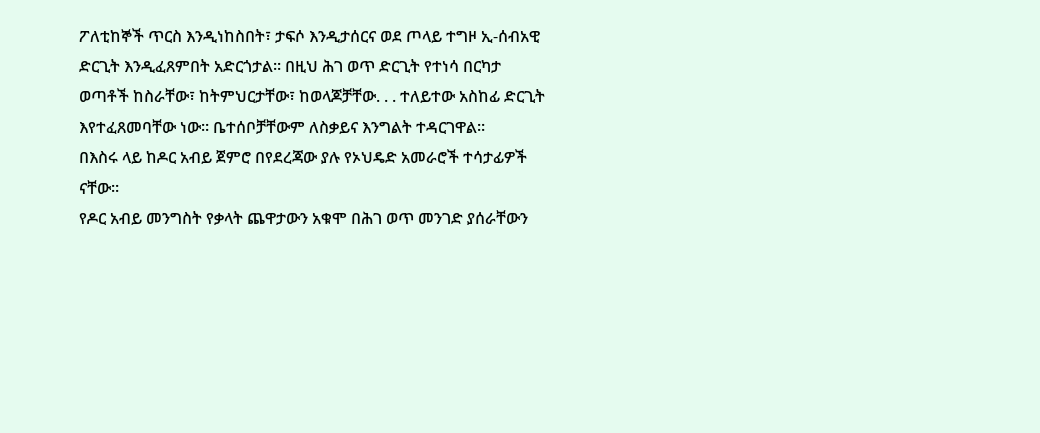ፖለቲከኞች ጥርስ እንዲነከስበት፣ ታፍሶ እንዲታሰርና ወደ ጦላይ ተግዞ ኢ-ሰብአዊ ድርጊት እንዲፈጸምበት አድርጎታል። በዚህ ሕገ ወጥ ድርጊት የተነሳ በርካታ ወጣቶች ከስራቸው፣ ከትምህርታቸው፣ ከወላጆቻቸው. . . ተለይተው አስከፊ ድርጊት እየተፈጸመባቸው ነው። ቤተሰቦቻቸውም ለስቃይና እንግልት ተዳርገዋል።
በእስሩ ላይ ከዶር አብይ ጀምሮ በየደረጃው ያሉ የኦህዴድ አመራሮች ተሳታፊዎች ናቸው።
የዶር አብይ መንግስት የቃላት ጨዋታውን አቁሞ በሕገ ወጥ መንገድ ያሰራቸውን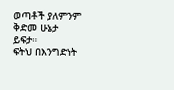ወጣቶች ያለምንም ቅድመ ሁኔታ ይፍታ።
ፍትህ በእንግድነት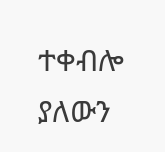ተቀብሎ ያለውን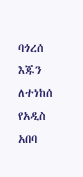ባጎረሰ
እጁን ለተነከሰ የአዲስ አበባ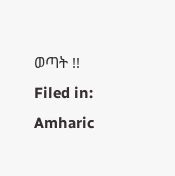ወጣት !!
Filed in: Amharic